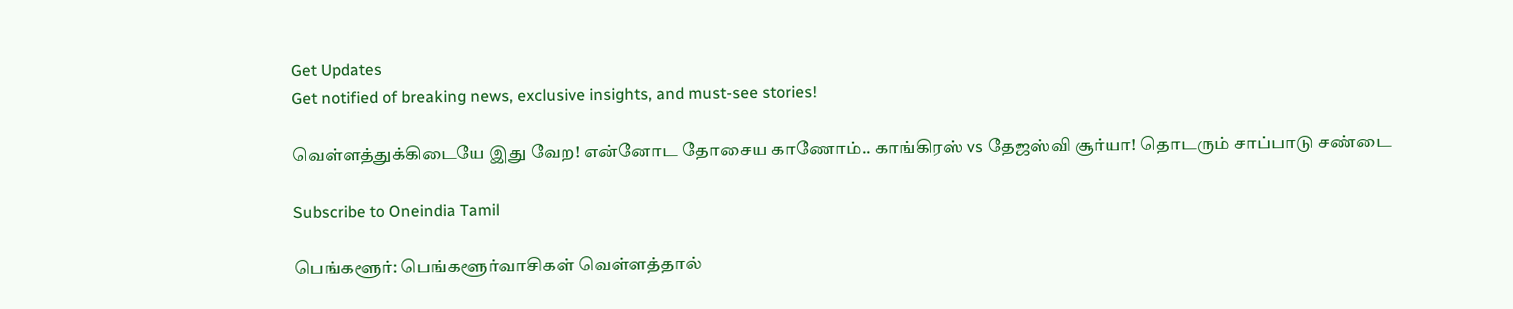Get Updates
Get notified of breaking news, exclusive insights, and must-see stories!

வெள்ளத்துக்கிடையே இது வேற! என்னோட தோசைய காணோம்.. காங்கிரஸ் vs தேஜஸ்வி சூர்யா! தொடரும் சாப்பாடு சண்டை

Subscribe to Oneindia Tamil

பெங்களூர்: பெங்களூர்வாசிகள் வெள்ளத்தால்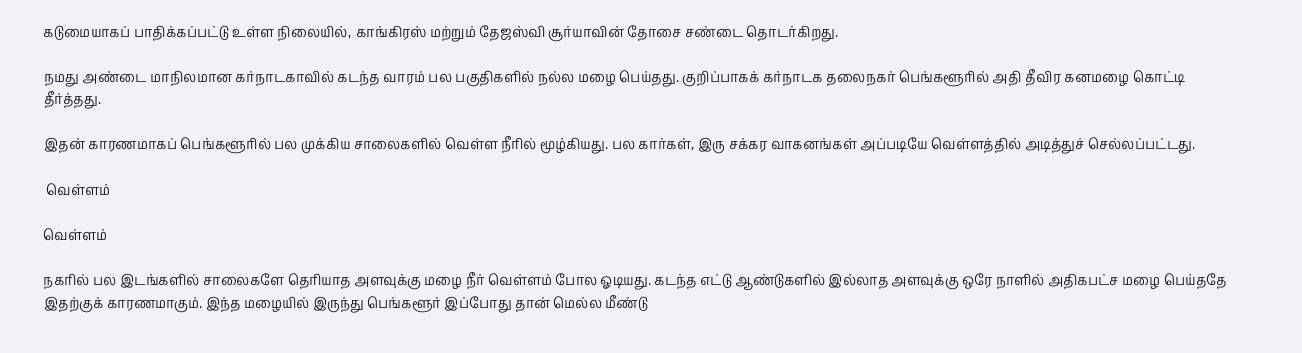கடுமையாகப் பாதிக்கப்பட்டு உள்ள நிலையில், காங்கிரஸ் மற்றும் தேஜஸ்வி சூர்யாவின் தோசை சண்டை தொடர்கிறது.

நமது அண்டை மாநிலமான கர்நாடகாவில் கடந்த வாரம் பல பகுதிகளில் நல்ல மழை பெய்தது. குறிப்பாகக் கர்நாடக தலைநகர் பெங்களூரில் அதி தீவிர கனமழை கொட்டி தீர்த்தது.

இதன் காரணமாகப் பெங்களூரில் பல முக்கிய சாலைகளில் வெள்ள நீரில் மூழ்கியது. பல கார்கள், இரு சக்கர வாகனங்கள் அப்படியே வெள்ளத்தில் அடித்துச் செல்லப்பட்டது.

 வெள்ளம்

வெள்ளம்

நகரில் பல இடங்களில் சாலைகளே தெரியாத அளவுக்கு மழை நீர் வெள்ளம் போல ஓடியது. கடந்த எட்டு ஆண்டுகளில் இல்லாத அளவுக்கு ஒரே நாளில் அதிகபட்ச மழை பெய்ததே இதற்குக் காரணமாகும். இந்த மழையில் இருந்து பெங்களூர் இப்போது தான் மெல்ல மீண்டு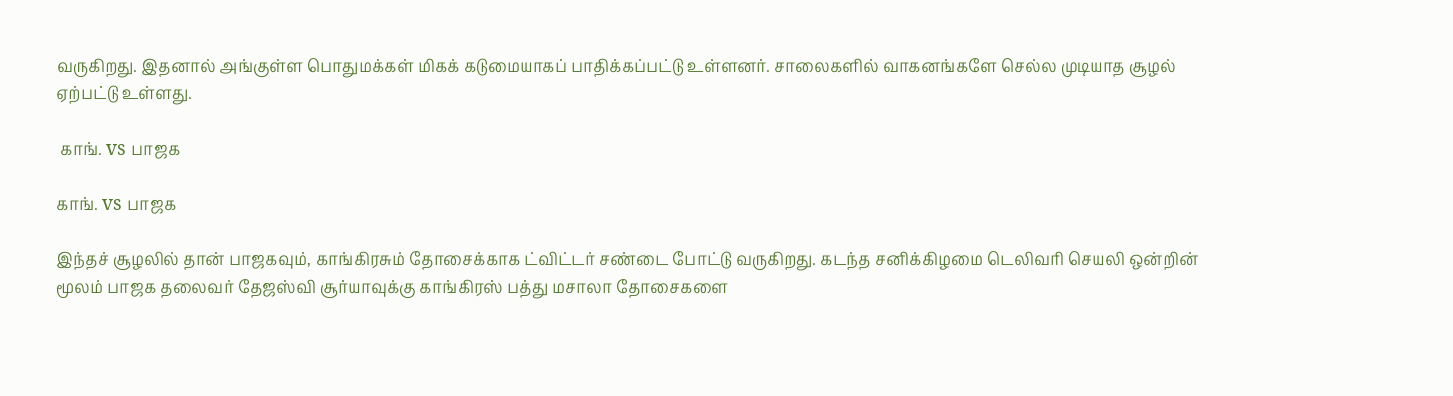வருகிறது. இதனால் அங்குள்ள பொதுமக்கள் மிகக் கடுமையாகப் பாதிக்கப்பட்டு உள்ளனர். சாலைகளில் வாகனங்களே செல்ல முடியாத சூழல் ஏற்பட்டு உள்ளது.

 காங். vs பாஜக

காங். vs பாஜக

இந்தச் சூழலில் தான் பாஜகவும், காங்கிரசும் தோசைக்காக ட்விட்டர் சண்டை போட்டு வருகிறது. கடந்த சனிக்கிழமை டெலிவரி செயலி ஒன்றின் மூலம் பாஜக தலைவர் தேஜஸ்வி சூர்யாவுக்கு காங்கிரஸ் பத்து மசாலா தோசைகளை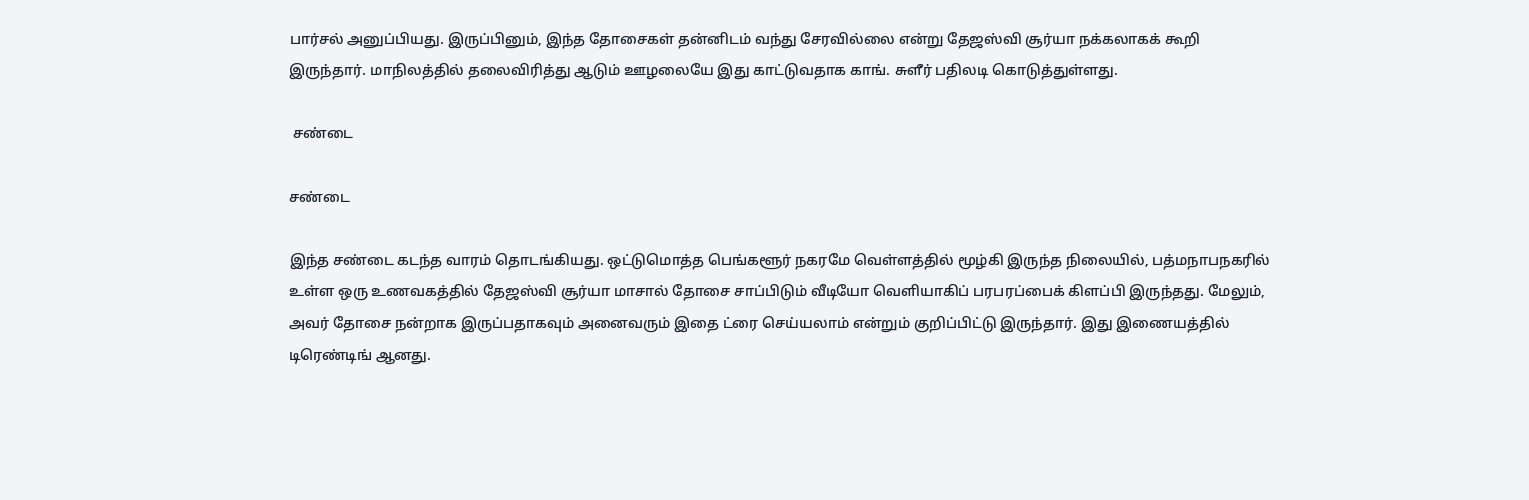பார்சல் அனுப்பியது. இருப்பினும், இந்த தோசைகள் தன்னிடம் வந்து சேரவில்லை என்று தேஜஸ்வி சூர்யா நக்கலாகக் கூறி இருந்தார். மாநிலத்தில் தலைவிரித்து ஆடும் ஊழலையே இது காட்டுவதாக காங். சுளீர் பதிலடி கொடுத்துள்ளது.

 சண்டை

சண்டை

இந்த சண்டை கடந்த வாரம் தொடங்கியது. ஒட்டுமொத்த பெங்களூர் நகரமே வெள்ளத்தில் மூழ்கி இருந்த நிலையில், பத்மநாபநகரில் உள்ள ஒரு உணவகத்தில் தேஜஸ்வி சூர்யா மாசால் தோசை சாப்பிடும் வீடியோ வெளியாகிப் பரபரப்பைக் கிளப்பி இருந்தது. மேலும், அவர் தோசை நன்றாக இருப்பதாகவும் அனைவரும் இதை ட்ரை செய்யலாம் என்றும் குறிப்பிட்டு இருந்தார். இது இணையத்தில் டிரெண்டிங் ஆனது.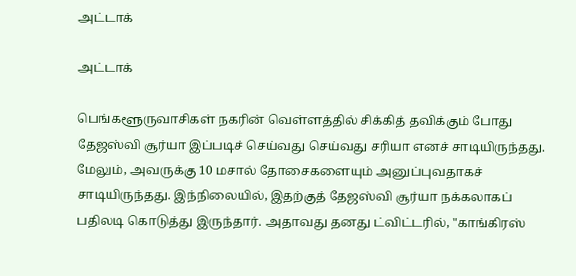அட்டாக்

அட்டாக்

பெங்களூருவாசிகள் நகரின் வெள்ளத்தில் சிக்கித் தவிக்கும் போது தேஜஸ்வி சூர்யா இப்படிச் செய்வது செய்வது சரியா எனச் சாடியிருந்தது. மேலும், அவருக்கு 10 மசால் தோசைகளையும் அனுப்புவதாகச் சாடியிருந்தது. இந்நிலையில், இதற்குத் தேஜஸ்வி சூர்யா நக்கலாகப் பதிலடி கொடுத்து இருந்தார். அதாவது தனது ட்விட்டரில், "காங்கிரஸ்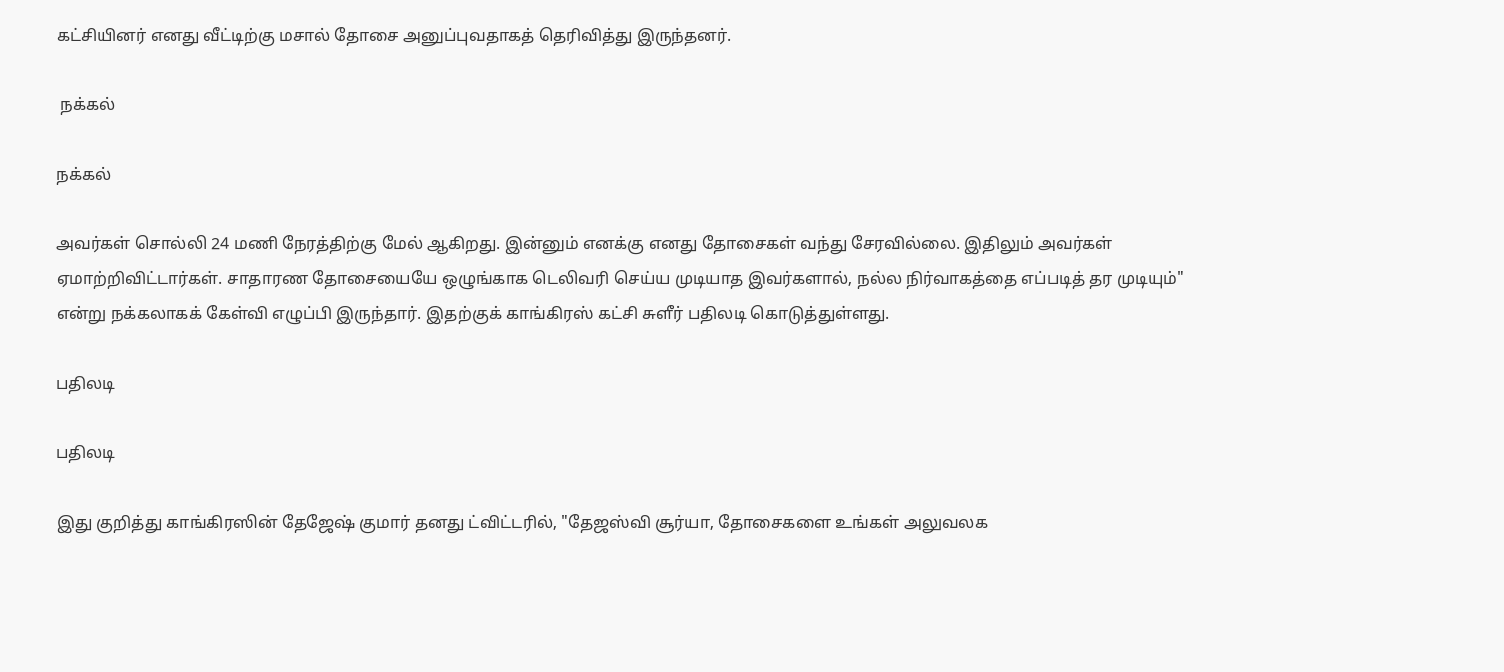கட்சியினர் எனது வீட்டிற்கு மசால் தோசை அனுப்புவதாகத் தெரிவித்து இருந்தனர்.

 நக்கல்

நக்கல்

அவர்கள் சொல்லி 24 மணி நேரத்திற்கு மேல் ஆகிறது. இன்னும் எனக்கு எனது தோசைகள் வந்து சேரவில்லை. இதிலும் அவர்கள் ஏமாற்றிவிட்டார்கள். சாதாரண தோசையையே ஒழுங்காக டெலிவரி செய்ய முடியாத இவர்களால், நல்ல நிர்வாகத்தை எப்படித் தர முடியும்" என்று நக்கலாகக் கேள்வி எழுப்பி இருந்தார். இதற்குக் காங்கிரஸ் கட்சி சுளீர் பதிலடி கொடுத்துள்ளது.

பதிலடி

பதிலடி

இது குறித்து காங்கிரஸின் தேஜேஷ் குமார் தனது ட்விட்டரில், "தேஜஸ்வி சூர்யா, தோசைகளை உங்கள் அலுவலக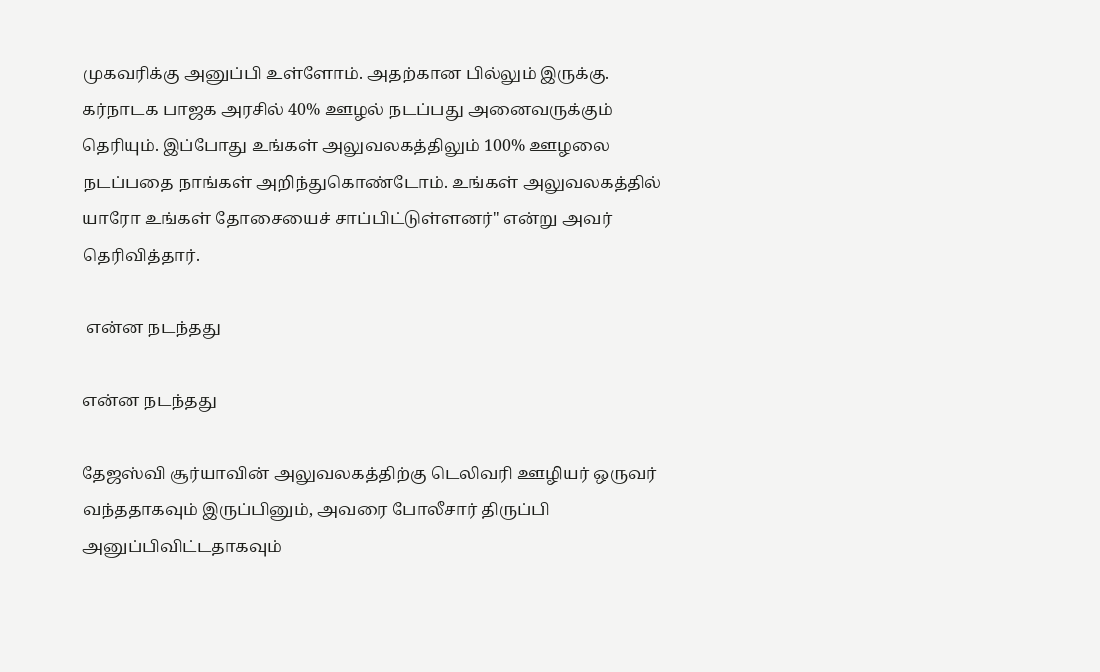முகவரிக்கு அனுப்பி உள்ளோம். அதற்கான பில்லும் இருக்கு. கர்நாடக பாஜக அரசில் 40% ஊழல் நடப்பது அனைவருக்கும் தெரியும். இப்போது உங்கள் அலுவலகத்திலும் 100% ஊழலை நடப்பதை நாங்கள் அறிந்துகொண்டோம். உங்கள் அலுவலகத்தில் யாரோ உங்கள் தோசையைச் சாப்பிட்டுள்ளனர்" என்று அவர் தெரிவித்தார்.

 என்ன நடந்தது

என்ன நடந்தது

தேஜஸ்வி சூர்யாவின் அலுவலகத்திற்கு டெலிவரி ஊழியர் ஒருவர் வந்ததாகவும் இருப்பினும், அவரை போலீசார் திருப்பி அனுப்பிவிட்டதாகவும்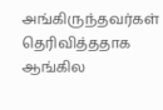அங்கிருந்தவர்கள் தெரிவித்ததாக ஆங்கில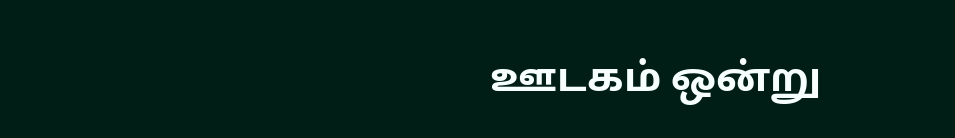ஊடகம் ஒன்று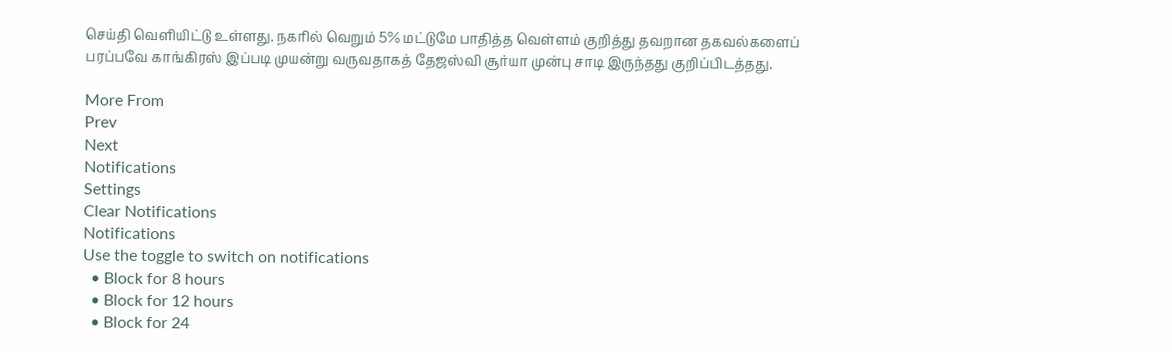செய்தி வெளியிட்டு உள்ளது. நகரில் வெறும் 5% மட்டுமே பாதித்த வெள்ளம் குறித்து தவறான தகவல்களைப் பரப்பவே காங்கிரஸ் இப்படி முயன்று வருவதாகத் தேஜஸ்வி சூர்யா முன்பு சாடி இருந்தது குறிப்பிடத்தது.

More From
Prev
Next
Notifications
Settings
Clear Notifications
Notifications
Use the toggle to switch on notifications
  • Block for 8 hours
  • Block for 12 hours
  • Block for 24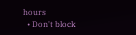hours
  • Don't block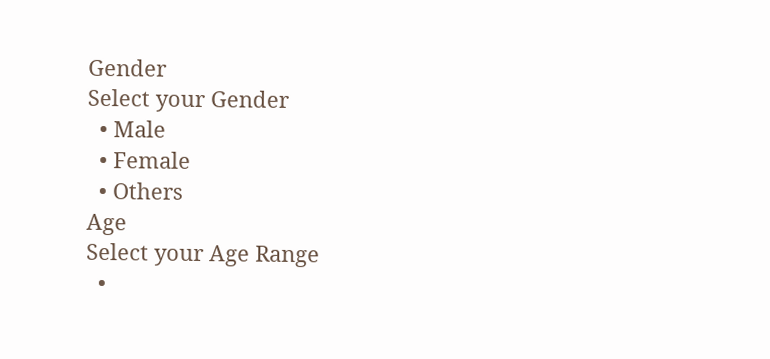Gender
Select your Gender
  • Male
  • Female
  • Others
Age
Select your Age Range
  •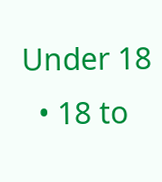Under 18
  • 18 to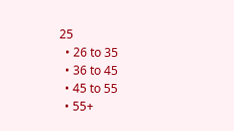25
  • 26 to 35
  • 36 to 45
  • 45 to 55
  • 55+